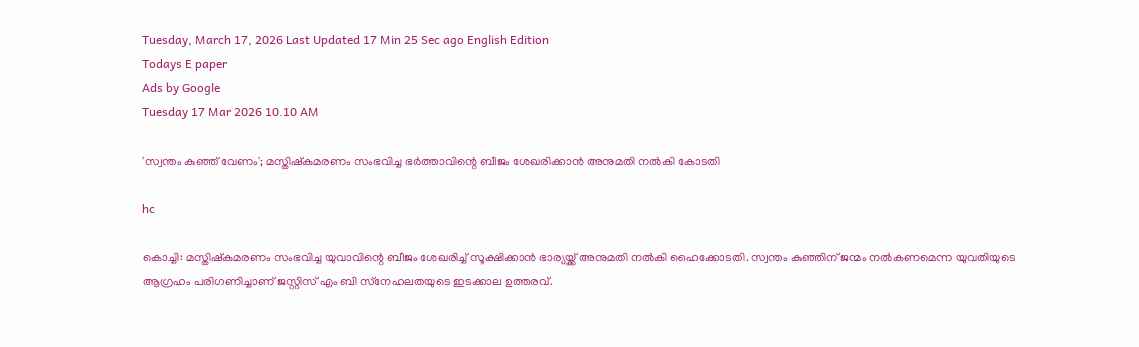Tuesday, March 17, 2026 Last Updated 17 Min 25 Sec ago English Edition
Todays E paper
Ads by Google
Tuesday 17 Mar 2026 10.10 AM

'സ്വന്തം കുഞ്ഞ് വേണം'; മസ്തിഷ്‌കമരണം സംഭവിച്ച ഭര്‍ത്താവിന്റെ ബീജം ശേഖരിക്കാന്‍ അനുമതി നൽകി കോടതി

hc

കൊച്ചി: മസ്തിഷ്‌കമരണം സംഭവിച്ച യുവാവിന്റെ ബീജം ശേഖരിച്ച് സൂക്ഷിക്കാന്‍ ഭാര്യയ്ക്ക് അനുമതി നല്‍കി ഹൈക്കോടതി. സ്വന്തം കുഞ്ഞിന് ജന്മം നല്‍കണമെന്ന യുവതിയുടെ ആഗ്രഹം പരിഗണിച്ചാണ് ജസ്റ്റിസ് എം ബി സ്‌നേഹലതയുടെ ഇടക്കാല ഉത്തരവ്.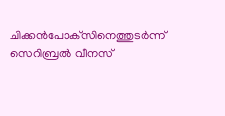ചിക്കന്‍പോക്‌സിനെത്തുടര്‍ന്ന് സെറിബ്രല്‍ വീനസ്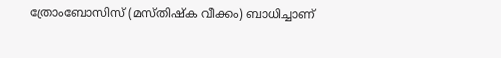ത്രോംബോസിസ് (മസ്തിഷ്‌ക വീക്കം) ബാധിച്ചാണ്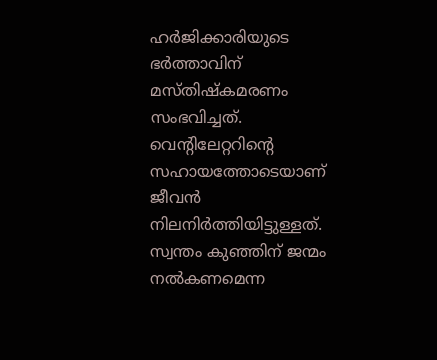ഹര്‍ജിക്കാരിയുടെ ഭര്‍ത്താവിന് മസ്തിഷ്‌കമരണം സംഭവിച്ചത്. വെന്റിലേറ്ററിന്റെ സഹായത്തോടെയാണ് ജീവന്‍ നിലനിര്‍ത്തിയിട്ടുള്ളത്. സ്വന്തം കുഞ്ഞിന് ജന്മം നല്‍കണമെന്ന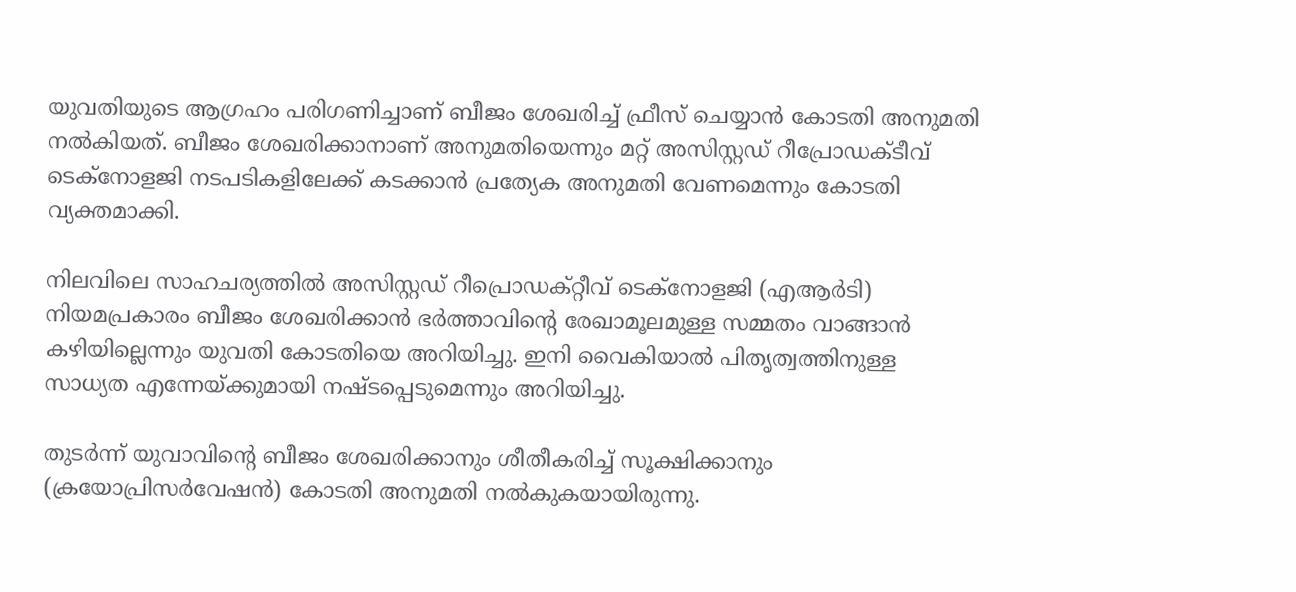യുവതിയുടെ ആഗ്രഹം പരിഗണിച്ചാണ് ബീജം ശേഖരിച്ച് ഫ്രീസ് ചെയ്യാന്‍ കോടതി അനുമതി നല്‍കിയത്. ബീജം ശേഖരിക്കാനാണ് അനുമതിയെന്നും മറ്റ് അസിസ്റ്റഡ് റീപ്രോഡക്ടീവ് ടെക്‌നോളജി നടപടികളിലേക്ക് കടക്കാന്‍ പ്രത്യേക അനുമതി വേണമെന്നും കോടതി വ്യക്തമാക്കി.

നിലവിലെ സാഹചര്യത്തില്‍ അസിസ്റ്റഡ് റീപ്രൊഡക്റ്റീവ് ടെക്‌നോളജി (എആര്‍ടി) നിയമപ്രകാരം ബീജം ശേഖരിക്കാന്‍ ഭര്‍ത്താവിന്റെ രേഖാമൂലമുള്ള സമ്മതം വാങ്ങാന്‍ കഴിയില്ലെന്നും യുവതി കോടതിയെ അറിയിച്ചു. ഇനി വൈകിയാല്‍ പിതൃത്വത്തിനുള്ള സാധ്യത എന്നേയ്ക്കുമായി നഷ്ടപ്പെടുമെന്നും അറിയിച്ചു.

തുടര്‍ന്ന് യുവാവിന്റെ ബീജം ശേഖരിക്കാനും ശീതീകരിച്ച് സൂക്ഷിക്കാനും (ക്രയോപ്രിസര്‍വേഷന്‍) കോടതി അനുമതി നല്‍കുകയായിരുന്നു.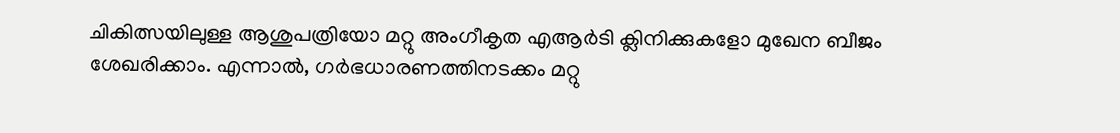ചികിത്സയിലുള്ള ആശുപത്രിയോ മറ്റു അംഗീകൃത എആര്‍ടി ക്ലിനിക്കുകളോ മുഖേന ബീജം ശേഖരിക്കാം. എന്നാല്‍, ഗര്‍ഭധാരണത്തിനടക്കം മറ്റു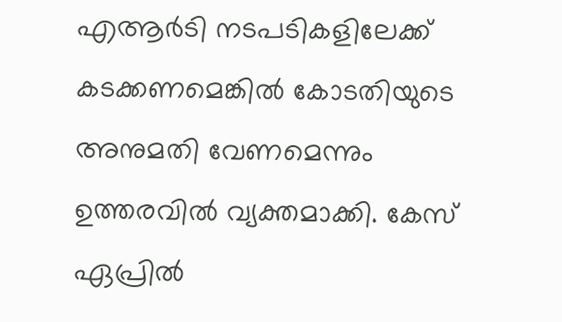എആര്‍ടി നടപടികളിലേക്ക് കടക്കണമെങ്കില്‍ കോടതിയുടെ അനുമതി വേണമെന്നും ഉത്തരവില്‍ വ്യക്തമാക്കി. കേസ് ഏപ്രില്‍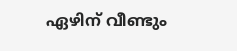ഏഴിന് വീണ്ടും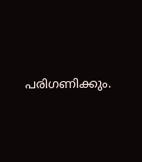പരിഗണിക്കും.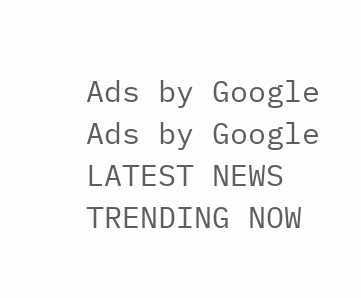Ads by Google
Ads by Google
LATEST NEWS
TRENDING NOW